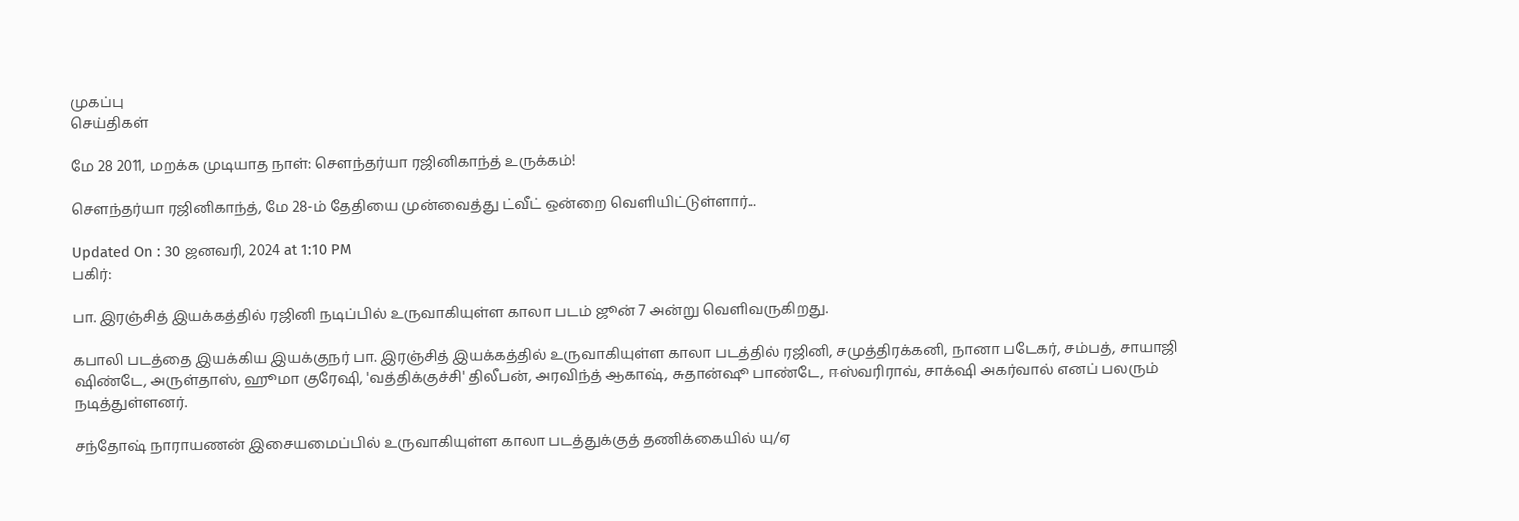முகப்பு
செய்திகள்

மே 28 2011, மறக்க முடியாத நாள்: செளந்தர்யா ரஜினிகாந்த் உருக்கம்!

செளந்தர்யா ரஜினிகாந்த், மே 28-ம் தேதியை முன்வைத்து ட்வீட் ஒன்றை வெளியிட்டுள்ளார்...

Updated On : 30 ஜனவரி, 2024 at 1:10 PM
பகிர்:

பா. இரஞ்சித் இயக்கத்தில் ரஜினி நடிப்பில் உருவாகியுள்ள காலா படம் ஜூன் 7 அன்று வெளிவருகிறது.

கபாலி படத்தை இயக்கிய இயக்குநர் பா. இரஞ்சித் இயக்கத்தில் உருவாகியுள்ள காலா படத்தில் ரஜினி, சமுத்திரக்கனி, நானா படேகர், சம்பத், சாயாஜி ஷிண்டே, அருள்தாஸ், ஹூமா குரேஷி, 'வத்திக்குச்சி' திலீபன், அரவிந்த் ஆகாஷ், சுதான்ஷூ பாண்டே, ஈஸ்வரிராவ், சாக்‌ஷி அகர்வால் எனப் பலரும் நடித்துள்ளனர்.

சந்தோஷ் நாராயணன் இசையமைப்பில் உருவாகியுள்ள காலா படத்துக்குத் தணிக்கையில் யு/ஏ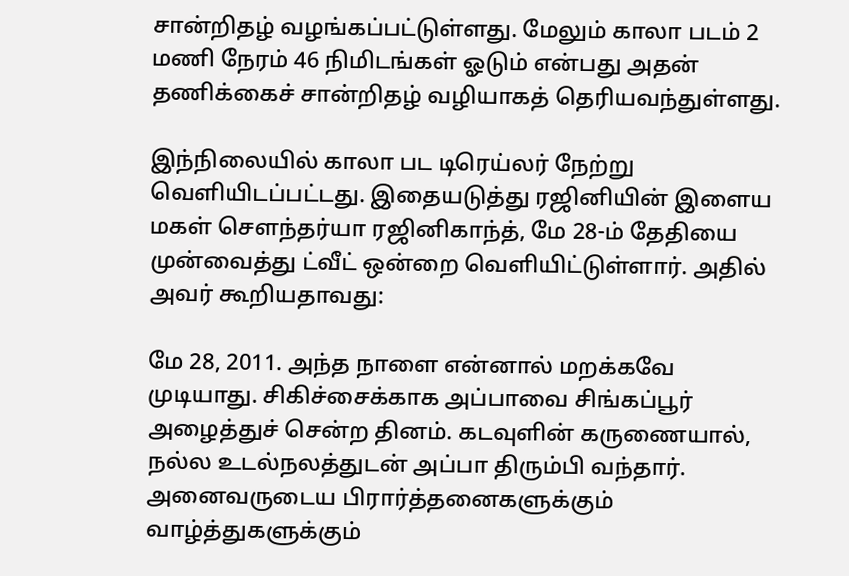சான்றிதழ் வழங்கப்பட்டுள்ளது. மேலும் காலா படம் 2 மணி நேரம் 46 நிமிடங்கள் ஓடும் என்பது அதன் தணிக்கைச் சான்றிதழ் வழியாகத் தெரியவந்துள்ளது.

இந்நிலையில் காலா பட டிரெய்லர் நேற்று வெளியிடப்பட்டது. இதையடுத்து ரஜினியின் இளைய மகள் செளந்தர்யா ரஜினிகாந்த், மே 28-ம் தேதியை முன்வைத்து ட்வீட் ஒன்றை வெளியிட்டுள்ளார். அதில் அவர் கூறியதாவது:

மே 28, 2011. அந்த நாளை என்னால் மறக்கவே முடியாது. சிகிச்சைக்காக அப்பாவை சிங்கப்பூர் அழைத்துச் சென்ற தினம். கடவுளின் கருணையால், நல்ல உடல்நலத்துடன் அப்பா திரும்பி வந்தார். அனைவருடைய பிரார்த்தனைகளுக்கும் வாழ்த்துகளுக்கும்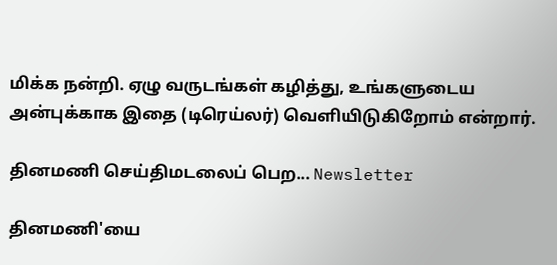மிக்க நன்றி. ஏழு வருடங்கள் கழித்து, உங்களுடைய அன்புக்காக இதை (டிரெய்லர்) வெளியிடுகிறோம் என்றார்.

தினமணி செய்திமடலைப் பெற... Newsletter

தினமணி'யை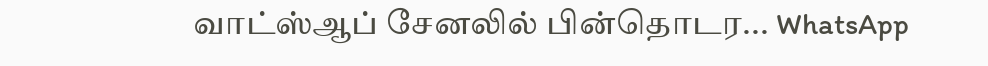வாட்ஸ்ஆப் சேனலில் பின்தொடர... WhatsApp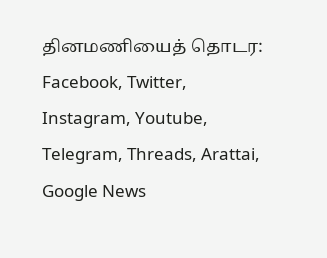தினமணியைத் தொடர: Facebook, Twitter, Instagram, Youtube, Telegram, Threads, Arattai, Google News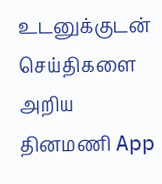உடனுக்குடன் செய்திகளை அறிய தினமணி App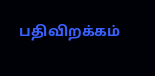பதிவிறக்கம்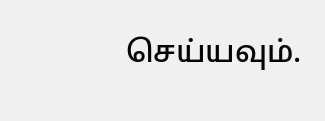செய்யவும்.